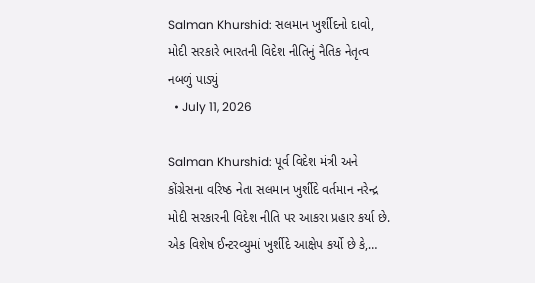Salman Khurshid: સલમાન ખુર્શીદનો દાવો, મોદી સરકારે ભારતની વિદેશ નીતિનું નૈતિક નેતૃત્વ નબળું પાડ્યું
  • July 11, 2026

Salman Khurshid: પૂર્વ વિદેશ મંત્રી અને કોંગ્રેસના વરિષ્ઠ નેતા સલમાન ખુર્શીદે વર્તમાન નરેન્દ્ર મોદી સરકારની વિદેશ નીતિ પર આકરા પ્રહાર કર્યા છે. એક વિશેષ ઈન્ટરવ્યુમાં ખુર્શીદે આક્ષેપ કર્યો છે કે,…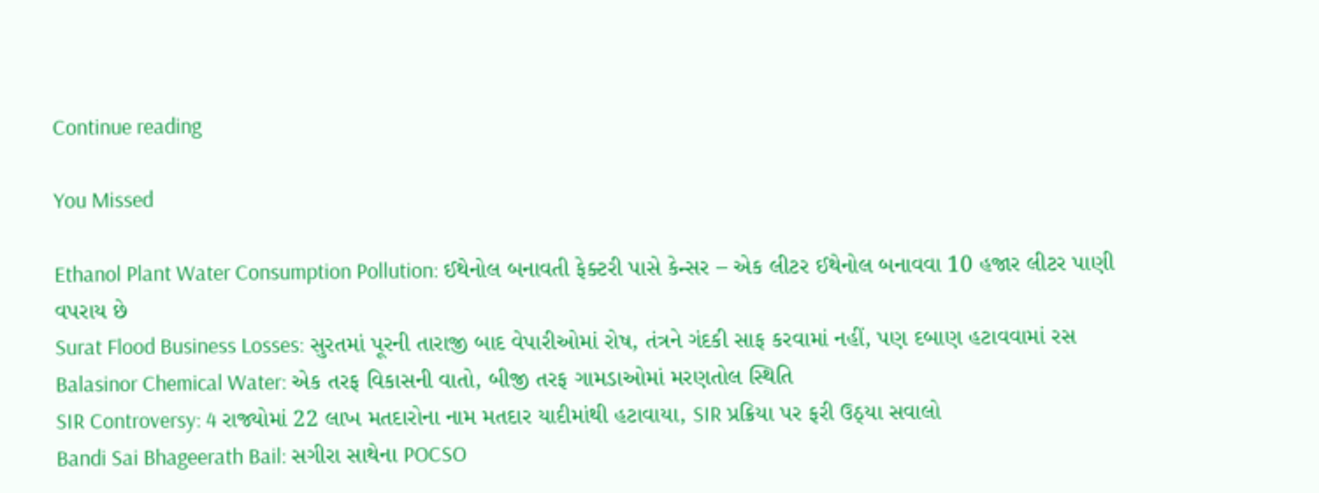Continue reading

You Missed

Ethanol Plant Water Consumption Pollution: ઈથેનોલ બનાવતી ફેક્ટરી પાસે કેન્સર – એક લીટર ઈથેનોલ બનાવવા 10 હજાર લીટર પાણી વપરાય છે
Surat Flood Business Losses: સુરતમાં પૂરની તારાજી બાદ વેપારીઓમાં રોષ, તંત્રને ગંદકી સાફ કરવામાં નહીં, પણ દબાણ હટાવવામાં રસ
Balasinor Chemical Water: એક તરફ વિકાસની વાતો, બીજી તરફ ગામડાઓમાં મરણતોલ સ્થિતિ
SIR Controversy: 4 રાજ્યોમાં 22 લાખ મતદારોના નામ મતદાર યાદીમાંથી હટાવાયા, SIR પ્રક્રિયા પર ફરી ઉઠ્યા સવાલો
Bandi Sai Bhageerath Bail: સગીરા સાથેના POCSO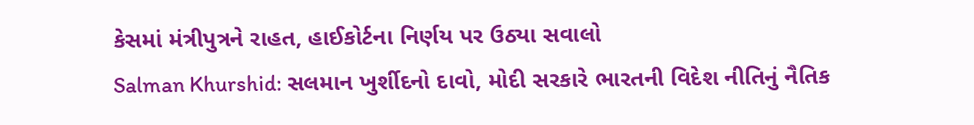કેસમાં મંત્રીપુત્રને રાહત, હાઈકોર્ટના નિર્ણય પર ઉઠ્યા સવાલો
Salman Khurshid: સલમાન ખુર્શીદનો દાવો, મોદી સરકારે ભારતની વિદેશ નીતિનું નૈતિક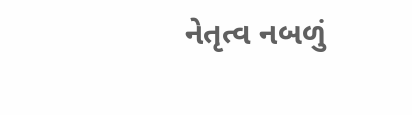નેતૃત્વ નબળું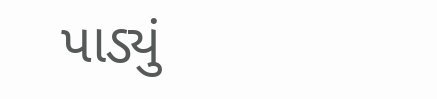પાડ્યું